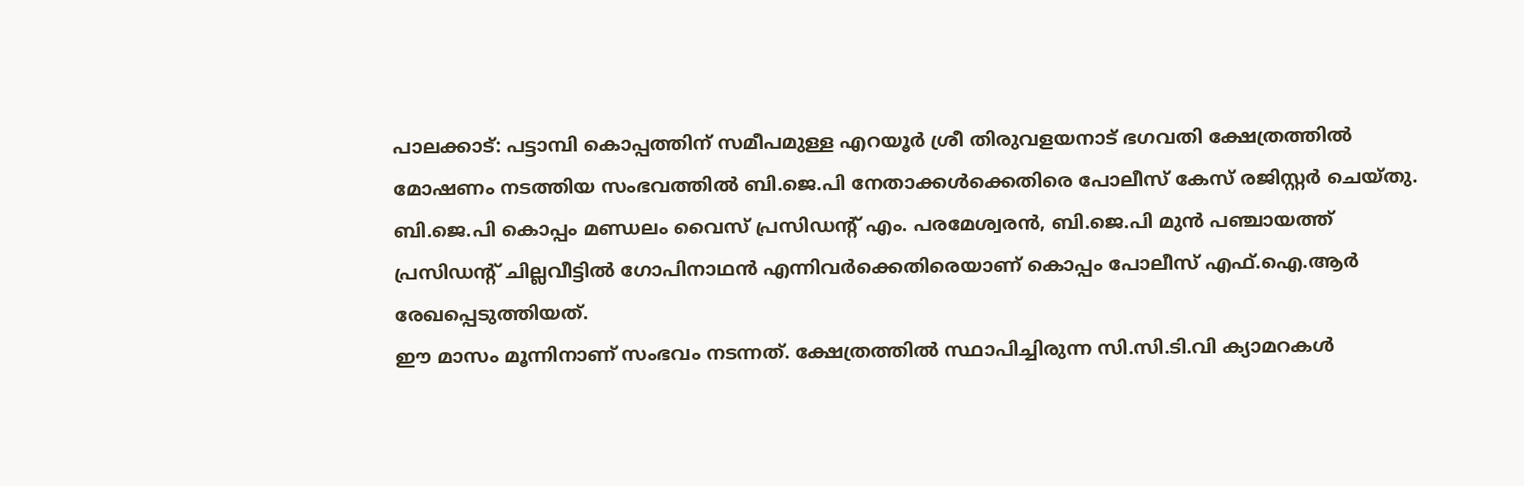പാലക്കാട്: പട്ടാമ്പി കൊപ്പത്തിന് സമീപമുള്ള എറയൂർ ശ്രീ തിരുവളയനാട് ഭഗവതി ക്ഷേത്രത്തിൽ മോഷണം നടത്തിയ സംഭവത്തിൽ ബി.ജെ.പി നേതാക്കൾക്കെതിരെ പോലീസ് കേസ് രജിസ്റ്റർ ചെയ്തു. ബി.ജെ.പി കൊപ്പം മണ്ഡലം വൈസ് പ്രസിഡന്റ് എം. പരമേശ്വരൻ, ബി.ജെ.പി മുൻ പഞ്ചായത്ത് പ്രസിഡന്റ് ചില്ലവീട്ടിൽ ഗോപിനാഥൻ എന്നിവർക്കെതിരെയാണ് കൊപ്പം പോലീസ് എഫ്.ഐ.ആർ രേഖപ്പെടുത്തിയത്.
ഈ മാസം മൂന്നിനാണ് സംഭവം നടന്നത്. ക്ഷേത്രത്തിൽ സ്ഥാപിച്ചിരുന്ന സി.സി.ടി.വി ക്യാമറകൾ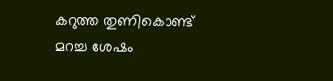കറുത്ത തുണികൊണ്ട് മറച്ച ശേഷം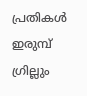പ്രതികൾ ഇരുമ്പ് ഗ്രില്ലും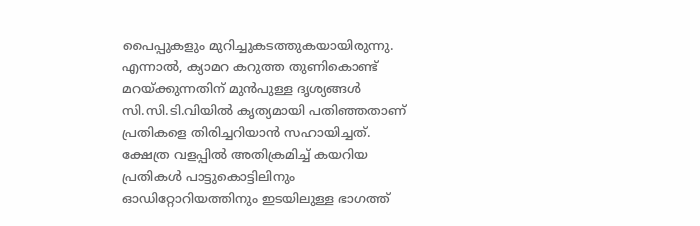പൈപ്പുകളും മുറിച്ചുകടത്തുകയായിരുന്നു. എന്നാൽ, ക്യാമറ കറുത്ത തുണികൊണ്ട് മറയ്ക്കുന്നതിന് മുൻപുള്ള ദൃശ്യങ്ങൾ സി.സി.ടി.വിയിൽ കൃത്യമായി പതിഞ്ഞതാണ് പ്രതികളെ തിരിച്ചറിയാൻ സഹായിച്ചത്.
ക്ഷേത്ര വളപ്പിൽ അതിക്രമിച്ച് കയറിയ പ്രതികൾ പാട്ടുകൊട്ടിലിനും ഓഡിറ്റോറിയത്തിനും ഇടയിലുള്ള ഭാഗത്ത്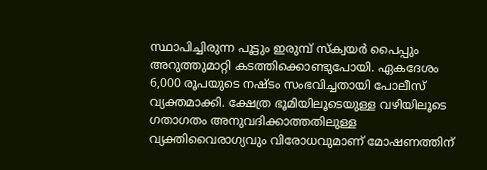സ്ഥാപിച്ചിരുന്ന പൂട്ടും ഇരുമ്പ് സ്ക്വയർ പൈപ്പും അറുത്തുമാറ്റി കടത്തിക്കൊണ്ടുപോയി. ഏകദേശം 6,000 രൂപയുടെ നഷ്ടം സംഭവിച്ചതായി പോലീസ് വ്യക്തമാക്കി. ക്ഷേത്ര ഭൂമിയിലൂടെയുള്ള വഴിയിലൂടെ ഗതാഗതം അനുവദിക്കാത്തതിലുള്ള വ്യക്തിവൈരാഗ്യവും വിരോധവുമാണ് മോഷണത്തിന്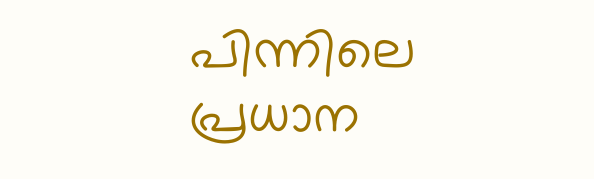പിന്നിലെ പ്രധാന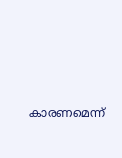കാരണമെന്ന്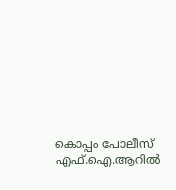കൊപ്പം പോലീസ് എഫ്.ഐ.ആറിൽ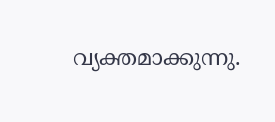വ്യക്തമാക്കുന്നു.